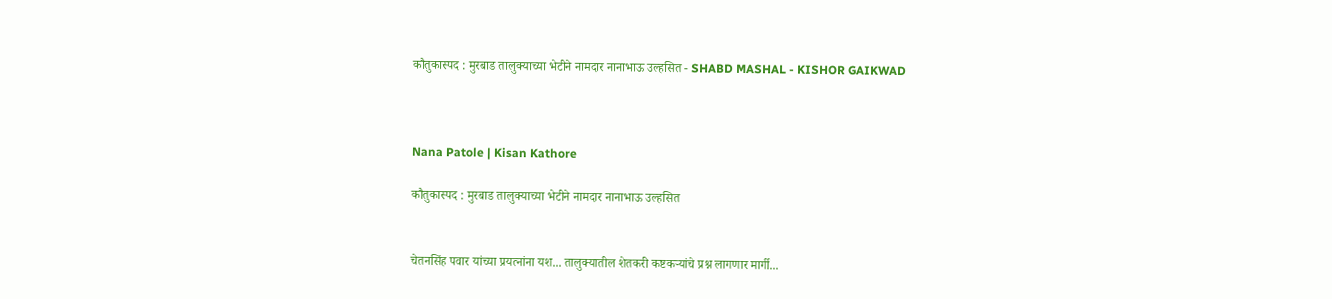कौतुकास्पद : मुरबाड तालुक्याच्या भेटीने नामदार नानाभाऊ उल्हसित - SHABD MASHAL - KISHOR GAIKWAD



Nana Patole | Kisan Kathore

कौतुकास्पद : मुरबाड तालुक्याच्या भेटीने नामदार नानाभाऊ उल्हसित


चेतनसिंह पवार यांच्या प्रयत्नांना यश... तालुक्यातील शेतकरी कष्टकऱ्यांचे प्रश्न लागणार मार्गी...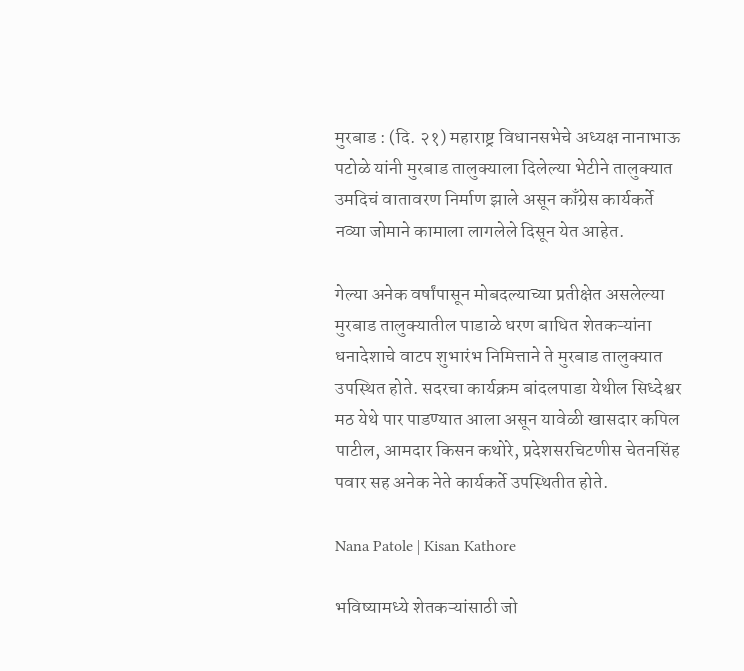मुरबाड : (दि. २१) महाराष्ट्र विधानसभेचे अध्यक्ष नानाभाऊ पटोळे यांनी मुरबाड तालुक्याला दिलेल्या भेटीने तालुक्यात उमदिचं वातावरण निर्माण झाले असून काँग्रेस कार्यकर्ते नव्या जोमाने कामाला लागलेले दिसून येत आहेत.

गेल्या अनेक वर्षांपासून मोबदल्याच्या प्रतीक्षेत असलेल्या मुरबाड तालुक्यातील पाडाळे धरण बाधित शेतकऱ्यांना धनादेशाचे वाटप शुभारंभ निमित्ताने ते मुरबाड तालुक्यात उपस्थित होते. सदरचा कार्यक्रम बांदलपाडा येथील सिध्देश्वर मठ येथे पार पाडण्यात आला असून यावेळी खासदार कपिल पाटील, आमदार किसन कथोरे, प्रदेशसरचिटणीस चेतनसिंह पवार सह अनेक नेते कार्यकर्ते उपस्थितीत होते.

Nana Patole | Kisan Kathore

भविष्यामध्ये शेतकऱ्यांसाठी जो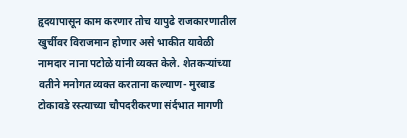हृदयापासून काम करणार तोच यापुढे राजकारणातील खुर्चीवर विराजमान होणार असे भाकीत यावेळी नामदार नाना पटोळे यांनी व्यक्त केले. शेतकऱ्यांच्या वतीने मनोगत व्यक्त करताना कल्याण- मुरबाड टोकावडे रस्त्याच्या चौपदरीकरणा संर्दभात मागणी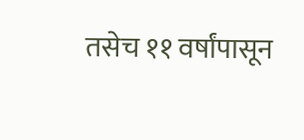तसेच ११ वर्षांपासून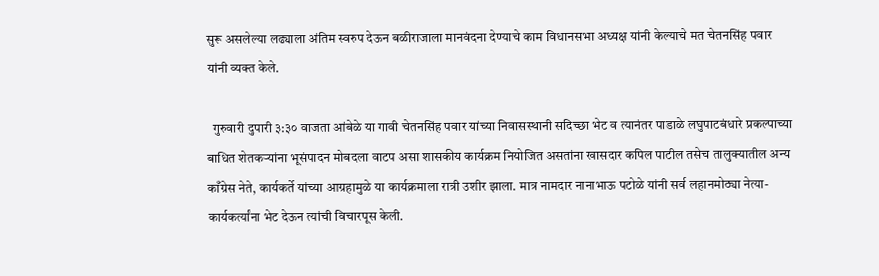सुरू असलेल्या लढ्याला अंतिम स्वरुप देऊन बळीराजाला मानवंदना देण्याचे काम विधानसभा अध्यक्ष यांनी केल्याचे मत चेतनसिंह पवार यांनी व्यक्त केले.

  गुरुवारी दुपारी ३:३० वाजता आंबेळे या गावी चेतनसिंह पवार यांच्या निवासस्थानी सदिच्छा भेट व त्यानंतर पाडाळे लघुपाटबंधारे प्रकल्पाच्या बाधित शेतकऱ्यांना भूसंपादन मोबदला वाटप असा शासकीय कार्यक्रम नियोजित असतांना खासदार कपिल पाटील तसेच तालुक्यातील अन्य काँग्रेस नेते, कार्यकर्ते यांच्या आग्रहामुळे या कार्यक्रमाला रात्री उशीर झाला. मात्र नामदार नानाभाऊ पटोळे यांनी सर्व लहानमोठ्या नेत्या-कार्यकर्त्यांना भेट देऊन त्यांची विचारपूस केली.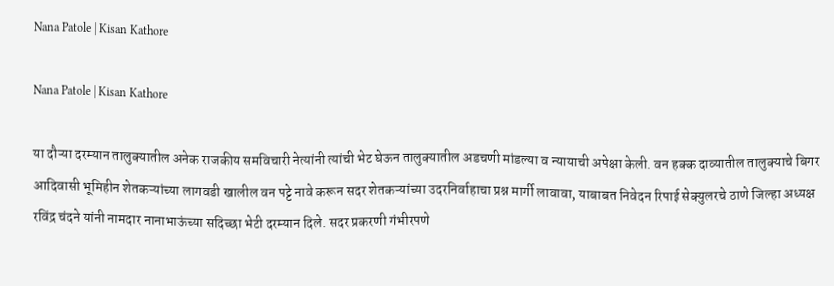Nana Patole | Kisan Kathore

Nana Patole | Kisan Kathore

या दौऱ्या दरम्यान तालुक्यातील अनेक राजकीय समविचारी नेत्यांनी त्यांची भेट घेऊन तालुक्यातील अडचणी मांडल्या व न्यायाची अपेक्षा केली. वन हक्क दाव्यातील तालुक्याचे बिगर आदिवासी भूमिहीन शेतकऱ्यांच्या लागवडी खालील वन पट्टे नावे करून सदर शेतकऱ्यांच्या उदरनिर्वाहाचा प्रश्न मार्गी लावावा, याबाबत निवेदन रिपाई सेक्युलरचे ठाणे जिल्हा अध्यक्ष रविंद्र चंदने यांनी नामदार नानाभाऊंच्या सदिच्छा भेटी दरम्यान दिले. सदर प्रकरणी गंभीरपणे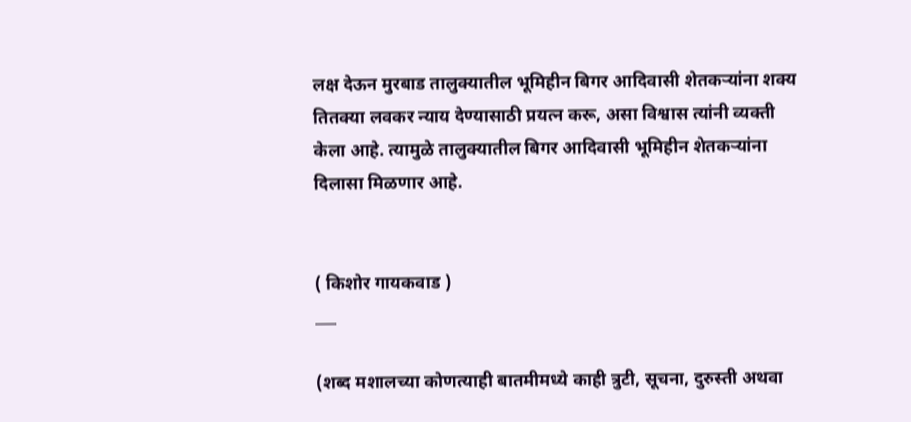लक्ष देऊन मुरबाड तालुक्यातील भूमिहीन बिगर आदिवासी शेतकऱ्यांना शक्य तितक्या लवकर न्याय देण्यासाठी प्रयत्न करू, असा विश्वास त्यांनी व्यक्ती केला आहे. त्यामुळे तालुक्यातील बिगर आदिवासी भूमिहीन शेतकऱ्यांना दिलासा मिळणार आहे.


( किशोर गायकवाड )
___

(शब्द मशालच्या कोणत्याही बातमीमध्ये काही त्रुटी, सूचना, दुरुस्ती अथवा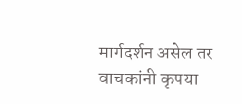मार्गदर्शन असेल तर वाचकांनी कृपया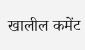खालील कमेंट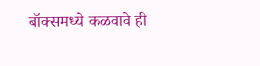बॉक्समध्ये कळवावे ही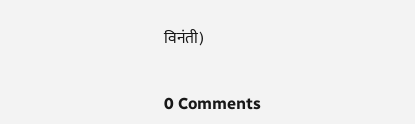विनंती)


0 Comments